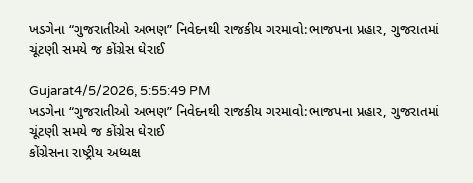ખડગેના “ગુજરાતીઓ અભણ” નિવેદનથી રાજકીય ગરમાવો:ભાજપના પ્રહાર, ગુજરાતમાં ચૂંટણી સમયે જ કોંગ્રેસ ઘેરાઈ

Gujarat4/5/2026, 5:55:49 PM
ખડગેના “ગુજરાતીઓ અભણ” નિવેદનથી રાજકીય ગરમાવો:ભાજપના પ્રહાર, ગુજરાતમાં ચૂંટણી સમયે જ કોંગ્રેસ ઘેરાઈ
કોંગ્રેસના રાષ્ટ્રીય અધ્યક્ષ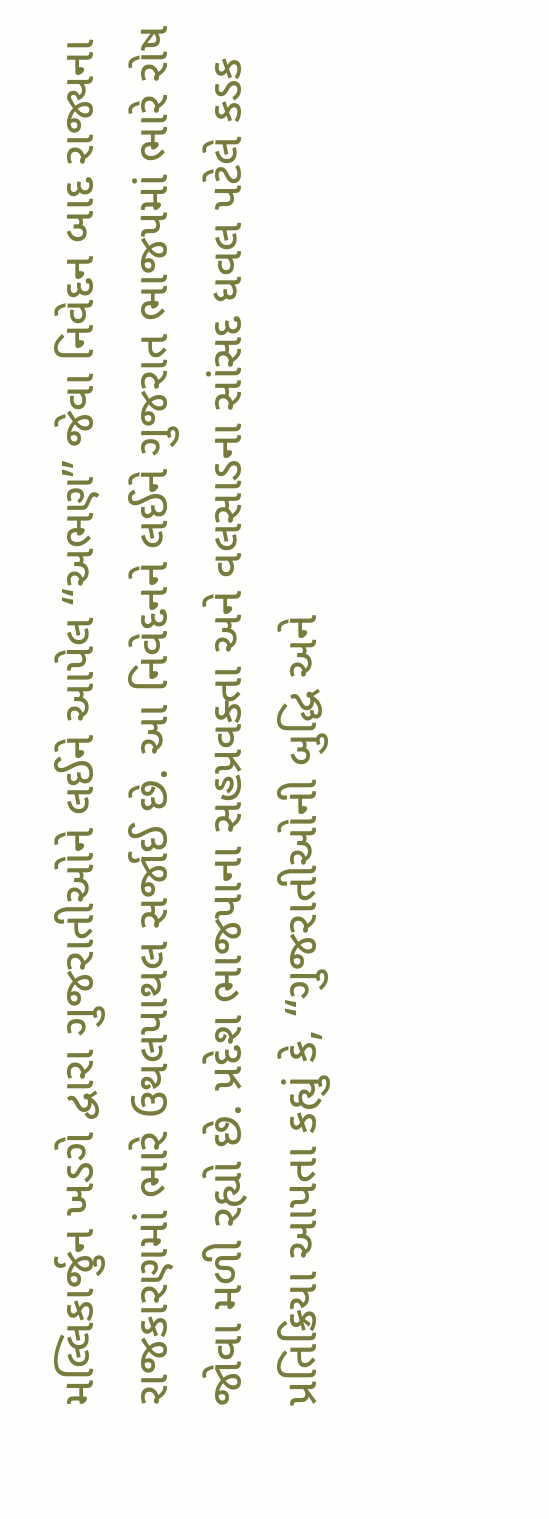મલ્લિકાર્જુન ખડગે દ્વારા ગુજરાતીઓને લઈને આપેલ “અભણ” જેવા નિવેદન બાદ રાજ્યના રાજકારણમાં ભારે ઉથલપાથલ સર્જાઈ છે. આ નિવેદનને લઈને ગુજરાત ભાજપમાં ભારે રોષ જોવા મળી રહ્યો છે. પ્રદેશ ભાજપાના સહપ્રવક્તા અને વલસાડના સાંસદ ધવલ પટેલે કડક પ્રતિક્રિયા આપતા કહ્યું કે, “ગુજરાતીઓની બુદ્ધિ અને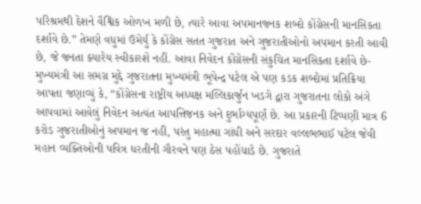પરિશ્રમથી દેશને વૈશ્વિક ઓળખ મળી છે, ત્યારે આવા અપમાનજનક શબ્દો કોંગ્રેસની માનસિકતા દર્શાવે છે.” તેમણે વધુમાં ઉમેર્યું કે કોંગ્રેસ સતત ગુજરાત અને ગુજરાતીઓનો અપમાન કરતી આવી છે, જે જનતા ક્યારેય સ્વીકારશે નહીં. આવા નિવેદન કોંગ્રેસની સંકુચિત માનસિકતા દર્શાવે છે- મુખ્યમંત્રી આ સમગ્ર મુદ્દે ગુજરાતના મુખ્યમંત્રી ભૂપેન્દ્ર પટેલ એ પણ કડક શબ્દોમાં પ્રતિક્રિયા આપતા જણાવ્યું કે, “કોંગ્રેસના રાષ્ટ્રીય અધ્યક્ષ મલ્લિકાર્જુન ખડગે દ્વારા ગુજરાતના લોકો અંગે આપવામાં આવેલું નિવેદન અત્યંત આપત્તિજનક અને દુર્ભાગ્યપૂર્ણ છે. આ પ્રકારની ટિપ્પણી માત્ર 6 કરોડ ગુજરાતીઓનું અપમાન જ નહીં, પરંતુ મહાત્મા ગાંધી અને સરદાર વલ્લભભાઈ પટેલ જેવી મહાન વ્યક્તિઓની પવિત્ર ધરતીની ગૌરવને પણ ઠેસ પહોંચાડે છે. ગુજરાતે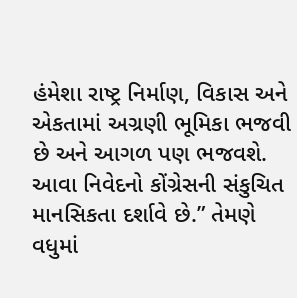હંમેશા રાષ્ટ્ર નિર્માણ, વિકાસ અને એકતામાં અગ્રણી ભૂમિકા ભજવી છે અને આગળ પણ ભજવશે. આવા નિવેદનો કોંગ્રેસની સંકુચિત માનસિકતા દર્શાવે છે.” તેમણે વધુમાં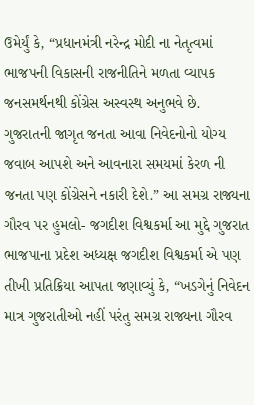ઉમેર્યું કે, “પ્રધાનમંત્રી નરેન્દ્ર મોદી ના નેતૃત્વમાં ભાજપની વિકાસની રાજનીતિને મળતા વ્યાપક જનસમર્થનથી કોંગ્રેસ અસ્વસ્થ અનુભવે છે. ગુજરાતની જાગૃત જનતા આવા નિવેદનોનો યોગ્ય જવાબ આપશે અને આવનારા સમયમાં કેરળ ની જનતા પણ કોંગ્રેસને નકારી દેશે.” આ સમગ્ર રાજ્યના ગૌરવ પર હુમલો- જગદીશ વિશ્વકર્મા આ મુદ્દે ગુજરાત ભાજપાના પ્રદેશ અધ્યક્ષ જગદીશ વિશ્વકર્મા એ પણ તીખી પ્રતિક્રિયા આપતા જણાવ્યું કે, “ખડગેનું નિવેદન માત્ર ગુજરાતીઓ નહીં પરંતુ સમગ્ર રાજ્યના ગૌરવ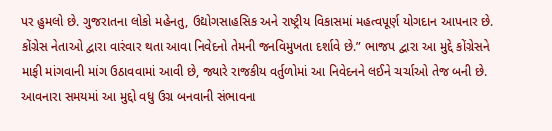પર હુમલો છે. ગુજરાતના લોકો મહેનતુ, ઉદ્યોગસાહસિક અને રાષ્ટ્રીય વિકાસમાં મહત્વપૂર્ણ યોગદાન આપનાર છે. કોંગ્રેસ નેતાઓ દ્વારા વારંવાર થતા આવા નિવેદનો તેમની જનવિમુખતા દર્શાવે છે.” ભાજપ દ્વારા આ મુદ્દે કોંગ્રેસને માફી માંગવાની માંગ ઉઠાવવામાં આવી છે, જ્યારે રાજકીય વર્તુળોમાં આ નિવેદનને લઈને ચર્ચાઓ તેજ બની છે. આવનારા સમયમાં આ મુદ્દો વધુ ઉગ્ર બનવાની સંભાવના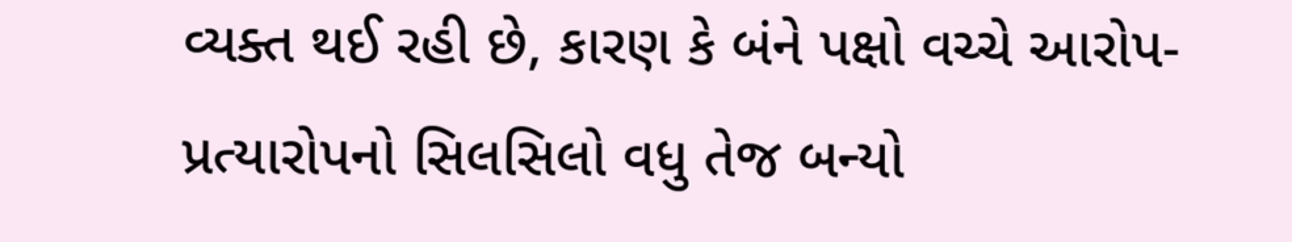વ્યક્ત થઈ રહી છે, કારણ કે બંને પક્ષો વચ્ચે આરોપ-પ્રત્યારોપનો સિલસિલો વધુ તેજ બન્યો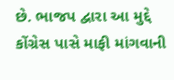છે. ભાજપ દ્વારા આ મુદ્દે કોંગ્રેસ પાસે માફી માંગવાની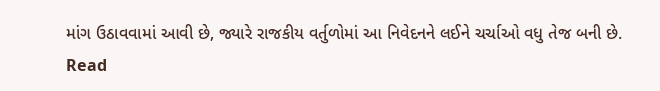માંગ ઉઠાવવામાં આવી છે, જ્યારે રાજકીય વર્તુળોમાં આ નિવેદનને લઈને ચર્ચાઓ વધુ તેજ બની છે.
Read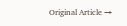Original Article →